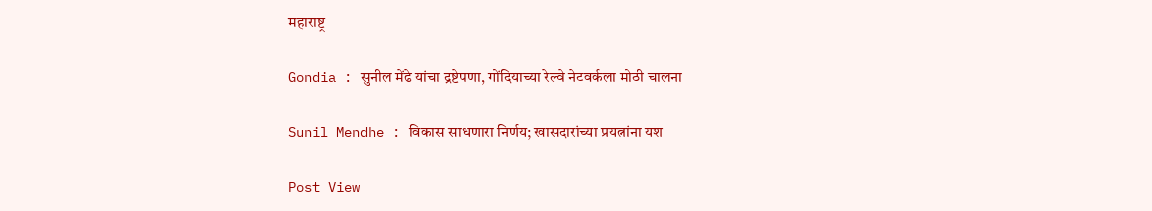महाराष्ट्र

Gondia : सुनील मेंढे यांचा द्रष्टेपणा, गोंदियाच्या रेल्वे नेटवर्कला मोठी चालना

Sunil Mendhe : विकास साधणारा निर्णय; खासदारांच्या प्रयत्नांना यश

Post View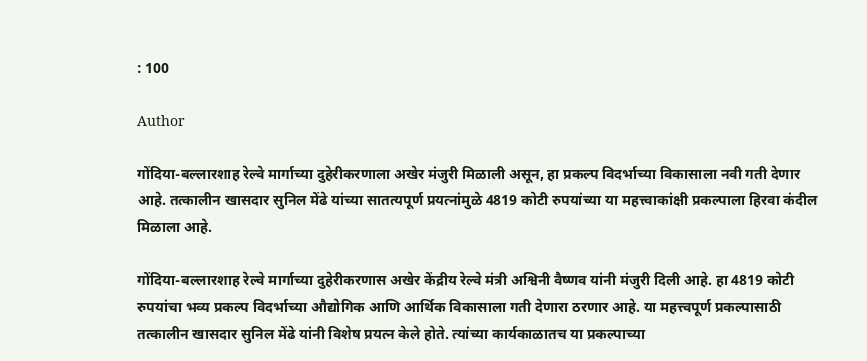: 100

Author

गोंदिया-बल्लारशाह रेल्वे मार्गाच्या दुहेरीकरणाला अखेर मंजुरी मिळाली असून, हा प्रकल्प विदर्भाच्या विकासाला नवी गती देणार आहे. तत्कालीन खासदार सुनिल मेंढे यांच्या सातत्यपूर्ण प्रयत्नांमुळे 4819 कोटी रुपयांच्या या महत्त्वाकांक्षी प्रकल्पाला हिरवा कंदील मिळाला आहे.

गोंदिया-बल्लारशाह रेल्वे मार्गाच्या दुहेरीकरणास अखेर केंद्रीय रेल्वे मंत्री अश्विनी वैष्णव यांनी मंजुरी दिली आहे. हा 4819 कोटी रुपयांचा भव्य प्रकल्प विदर्भाच्या औद्योगिक आणि आर्थिक विकासाला गती देणारा ठरणार आहे. या महत्त्वपूर्ण प्रकल्पासाठी तत्कालीन खासदार सुनिल मेंढे यांनी विशेष प्रयत्न केले होते. त्यांच्या कार्यकाळातच या प्रकल्पाच्या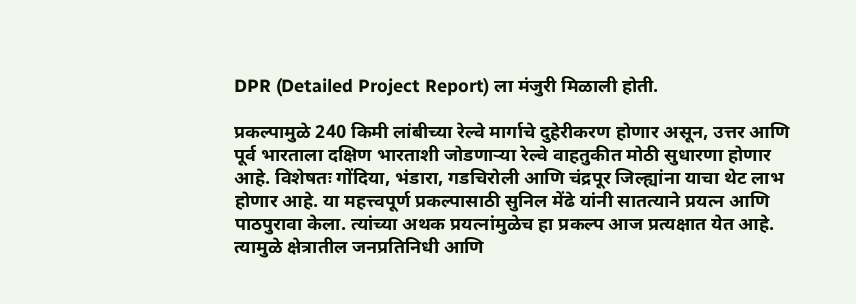DPR (Detailed Project Report) ला मंजुरी मिळाली होती.

प्रकल्पामुळे 240 किमी लांबीच्या रेल्वे मार्गाचे दुहेरीकरण होणार असून, उत्तर आणि पूर्व भारताला दक्षिण भारताशी जोडणाऱ्या रेल्वे वाहतुकीत मोठी सुधारणा होणार आहे. विशेषतः गोंदिया, भंडारा, गडचिरोली आणि चंद्रपूर जिल्ह्यांना याचा थेट लाभ होणार आहे. या महत्त्वपूर्ण प्रकल्पासाठी सुनिल मेंढे यांनी सातत्याने प्रयत्न आणि पाठपुरावा केला. त्यांच्या अथक प्रयत्नांमुळेच हा प्रकल्प आज प्रत्यक्षात येत आहे. त्यामुळे क्षेत्रातील जनप्रतिनिधी आणि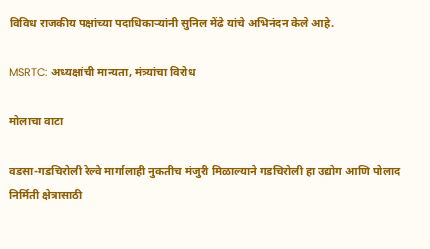विविध राजकीय पक्षांच्या पदाधिकाऱ्यांनी सुनिल मेंढे यांचे अभिनंदन केले आहे.

MSRTC: अध्यक्षांची मान्यता, मंत्र्यांचा विरोध

मोलाचा वाटा

वडसा-गडचिरोली रेल्वे मार्गालाही नुकतीच मंजुरी मिळाल्याने गडचिरोली हा उद्योग आणि पोलाद निर्मिती क्षेत्रासाठी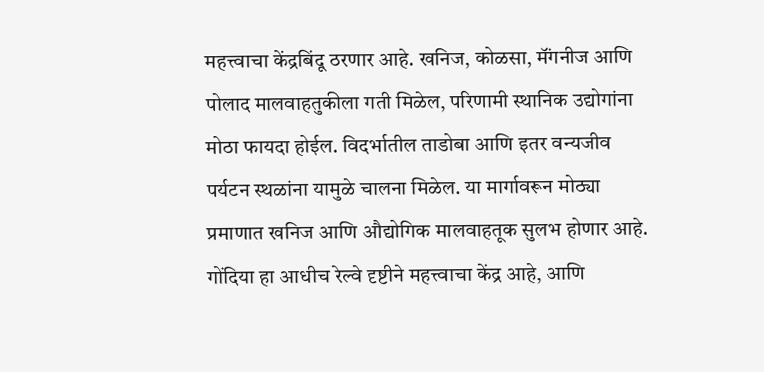महत्त्वाचा केंद्रबिंदू ठरणार आहे. खनिज, कोळसा, मॅंगनीज आणि पोलाद मालवाहतुकीला गती मिळेल, परिणामी स्थानिक उद्योगांना मोठा फायदा होईल. विदर्भातील ताडोबा आणि इतर वन्यजीव पर्यटन स्थळांना यामुळे चालना मिळेल. या मार्गावरून मोठ्या प्रमाणात खनिज आणि औद्योगिक मालवाहतूक सुलभ होणार आहे. गोंदिया हा आधीच रेल्वे दृष्टीने महत्त्वाचा केंद्र आहे, आणि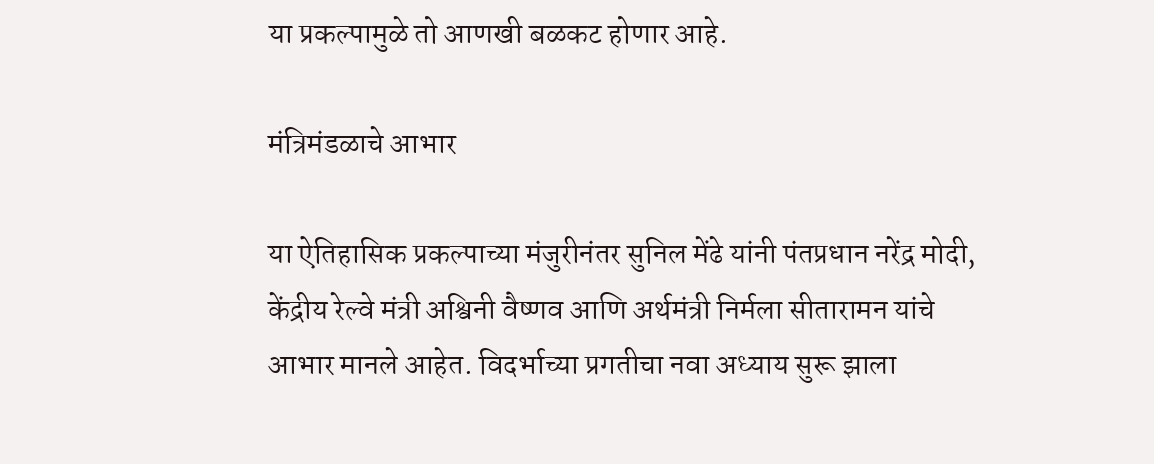या प्रकल्पामुळे तो आणखी बळकट होणार आहे.

मंत्रिमंडळाचे आभार

या ऐतिहासिक प्रकल्पाच्या मंजुरीनंतर सुनिल मेंढे यांनी पंतप्रधान नरेंद्र मोदी, केंद्रीय रेल्वे मंत्री अश्विनी वैष्णव आणि अर्थमंत्री निर्मला सीतारामन यांचे आभार मानले आहेत. विदर्भाच्या प्रगतीचा नवा अध्याय सुरू झाला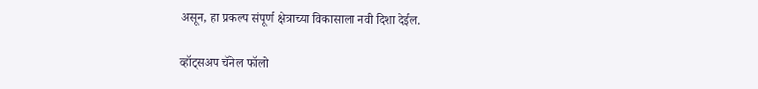असून, हा प्रकल्प संपूर्ण क्षेत्राच्या विकासाला नवी दिशा देईल.

व्हॉट्सअप चॅनेल फॉलो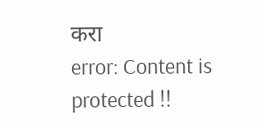करा
error: Content is protected !!